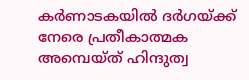കർണാടകയിൽ ദർഗയ്ക്ക് നേരെ പ്രതീകാത്മക അമ്പെയ്ത് ഹിന്ദുത്വ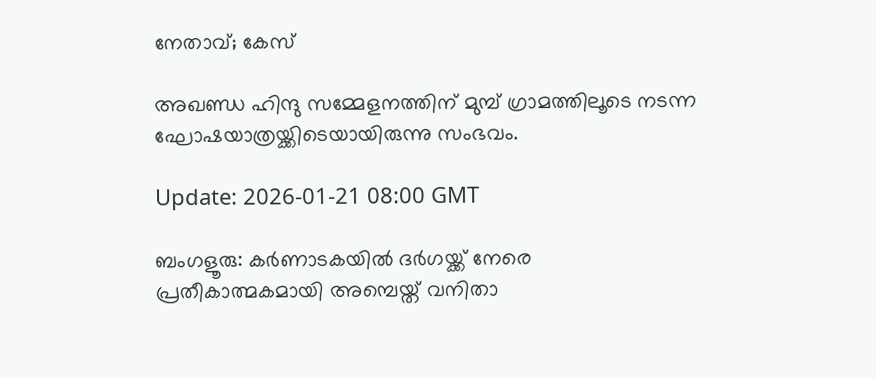നേതാവ്; കേസ്

അഖണ്ഡ ഹിന്ദു സമ്മേളനത്തിന് മുമ്പ് ഗ്രാമത്തിലൂടെ നടന്ന ഘോഷയാത്രയ്ക്കിടെയായിരുന്നു സംഭവം.

Update: 2026-01-21 08:00 GMT

ബംഗളൂരു: കർണാടകയിൽ ദർഗയ്ക്ക് നേരെ പ്രതീകാത്മകമായി അമ്പെയ്ത് വനിതാ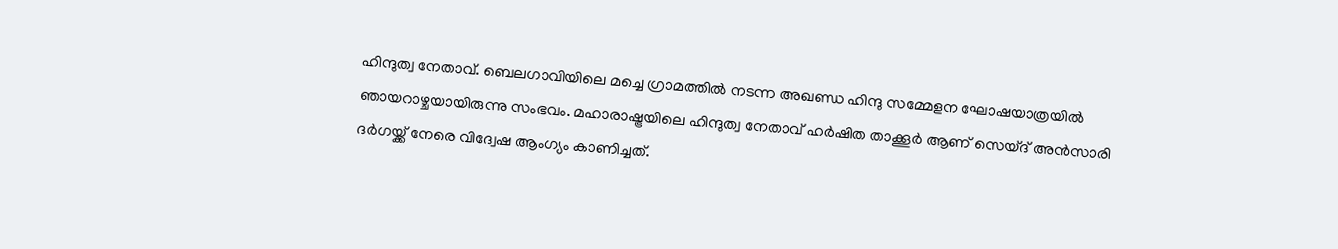ഹിന്ദുത്വ നേതാവ്. ബെലഗാവിയിലെ മച്ചെ ഗ്രാമത്തിൽ നടന്ന അഖണ്ഡ ഹിന്ദു സമ്മേളന ഘോഷയാത്രയിൽ ഞായറാഴ്ചയായിരുന്നു സംഭവം. മഹാരാഷ്ട്രയിലെ ഹിന്ദുത്വ നേതാവ് ഹർഷിത താക്കൂർ ആണ് സെയ്ദ് അൻസാരി ദർഗയ്ക്ക് നേരെ വിദ്വേഷ ആംഗ്യം കാണിച്ചത്.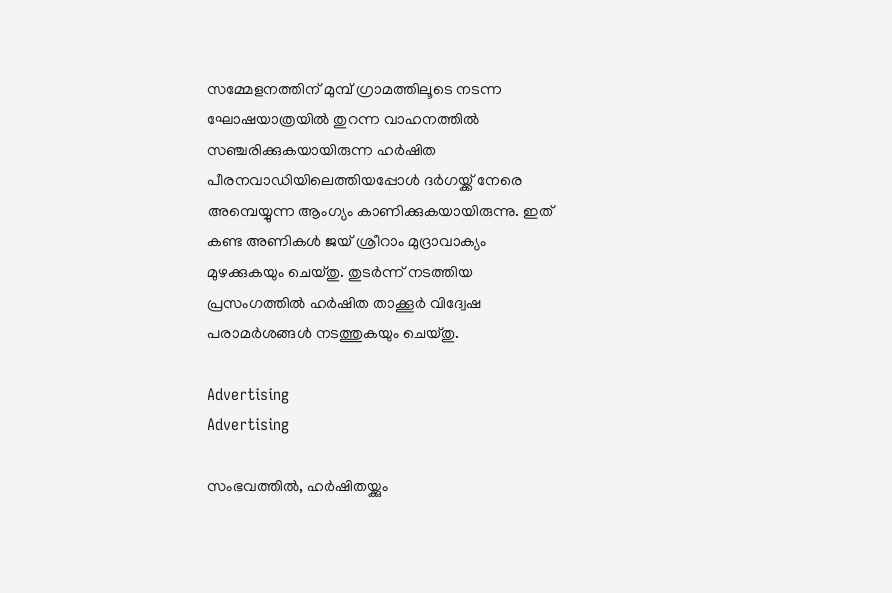സമ്മേളനത്തിന് മുമ്പ് ഗ്രാമത്തിലൂടെ നടന്ന ഘോഷയാത്രയിൽ തുറന്ന വാഹനത്തിൽ സഞ്ചരിക്കുകയായിരുന്ന ഹർഷിത പീരനവാഡിയിലെത്തിയപ്പോൾ ദർഗയ്ക്ക് നേരെ അമ്പെയ്യുന്ന ആംഗ്യം കാണിക്കുകയായിരുന്നു. ഇത് കണ്ട അണികൾ ജയ് ശ്രീറാം മുദ്രാവാക്യം മുഴക്കുകയും ചെയ്തു. തുടർന്ന് നടത്തിയ പ്രസംഗത്തിൽ ഹർഷിത താക്കൂർ വിദ്വേഷ പരാമർശങ്ങൾ നടത്തുകയും ചെയ്തു.

Advertising
Advertising

സംഭവത്തിൽ, ഹർഷിതയ്ക്കും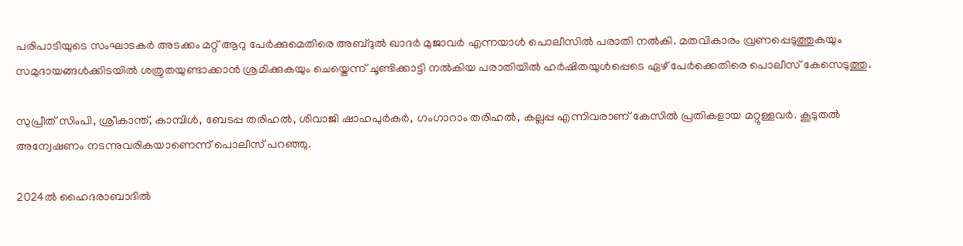പരിപാടിയുടെ സംഘാടകർ അടക്കം മറ്റ് ആറു പേർക്കുമെതിരെ അബ്ദുൽ ഖാദർ മുജാവർ എന്നയാൾ പൊലീസിൽ പരാതി നൽകി. മതവികാരം വ്രണപ്പെടുത്തുകയും സമുദായങ്ങൾക്കിടയിൽ ശത്രുതയുണ്ടാക്കാൻ ശ്രമിക്കുകയും ചെയ്തെന്ന് ചൂണ്ടിക്കാട്ടി നൽകിയ പരാതിയിൽ ഹർഷിതയുൾപ്പെടെ ഏഴ് പേർക്കെതിരെ പൊലീസ് കേസെടുത്തു.

സുപ്രീത് സിംപി, ശ്രീകാന്ത്, കാമ്പിൾ, ബേടപ്പ തരിഹൽ, ശിവാജി ഷാഹപുർകർ, ഗംഗാറാം തരിഹൽ, കല്ലപ്പ എന്നിവരാണ് കേസിൽ പ്രതികളായ മറ്റുള്ളവർ. കൂടുതൽ അന്വേഷണം നടന്നുവരികയാണെന്ന് പൊലീസ് പറഞ്ഞു.

2024ൽ ഹൈദരാബാദിൽ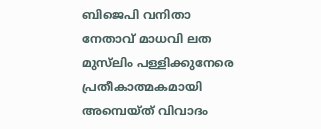ബിജെപി വനിതാ നേതാവ് മാധവി ലത മുസ്‌ലിം പള്ളിക്കുനേരെ പ്രതീകാത്മകമായി അമ്പെയ്ത് വിവാദം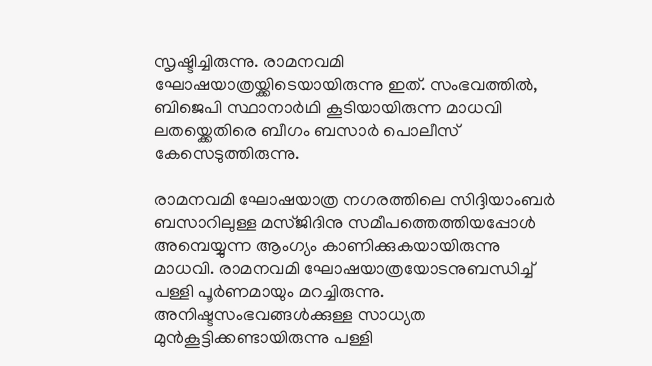സൃഷ്ടിച്ചിരുന്നു. രാമനവമി ഘോഷയാത്രയ്ക്കിടെയായിരുന്നു ഇത്. സംഭവത്തിൽ, ബിജെപി സ്ഥാനാർഥി കൂടിയായിരുന്ന മാധവി ലതയ്ക്കെതിരെ ബീഗം ബസാർ പൊലീസ് കേസെടുത്തിരുന്നു.

രാമനവമി ഘോഷയാത്ര നഗരത്തിലെ സിദ്ദിയാംബർ ബസാറിലുള്ള മസ്ജിദിനു സമീപത്തെത്തിയപ്പോൾ അമ്പെയ്യുന്ന ആംഗ്യം കാണിക്കുകയായിരുന്നു മാധവി. രാമനവമി ഘോഷയാത്രയോടനുബന്ധിച്ച് പള്ളി പൂർണമായും മറച്ചിരുന്നു. അനിഷ്ടസംഭവങ്ങൾക്കുള്ള സാധ്യത മുൻകൂട്ടിക്കണ്ടായിരുന്നു പള്ളി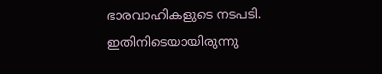ഭാരവാഹികളുടെ നടപടി. ഇതിനിടെയായിരുന്നു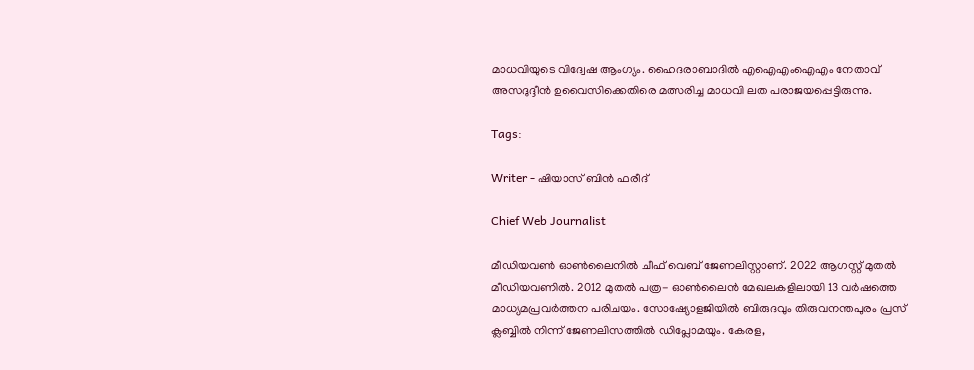മാധവിയുടെ വിദ്വേഷ ആംഗ്യം. ഹൈദരാബാദിൽ എഐഎംഐഎം നേതാവ് അസദുദ്ദീൻ ഉവൈസിക്കെതിരെ മത്സരിച്ച മാധവി ലത പരാജയപ്പെട്ടിരുന്നു.

Tags:

Writer - ഷിയാസ് ബിന്‍ ഫരീദ്

Chief Web Journalist

മീഡിയവണ്‍ ഓണ്‍ലൈനില്‍ ചീഫ് വെബ് ജേണലിസ്റ്റാണ്. 2022 ആഗസ്റ്റ് മുതല്‍ മീഡിയവണില്‍. 2012 മുതല്‍ പത്ര- ഓണ്‍ലൈന്‍ മേഖലകളിലായി 13 വര്‍ഷത്തെ മാധ്യമപ്രവര്‍ത്തന പരിചയം. സോഷ്യോളജിയില്‍ ബിരുദവും തിരുവനന്തപുരം പ്രസ് ക്ലബ്ബില്‍ നിന്ന് ജേണലിസത്തില്‍ ഡിപ്ലോമയും. കേരള,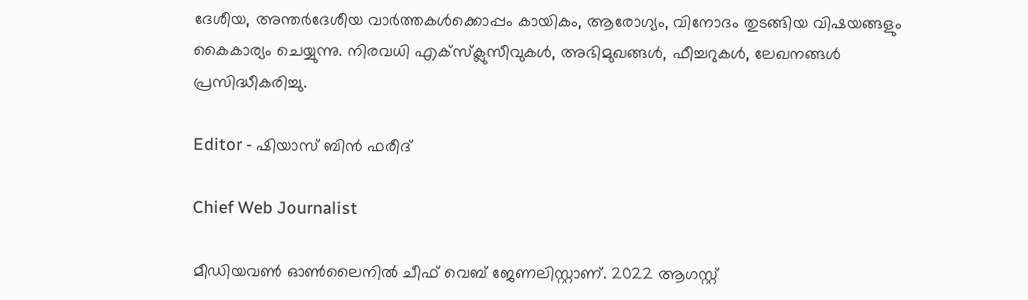ദേശീയ, അന്തര്‍ദേശീയ വാര്‍ത്തകള്‍ക്കൊപ്പം കായികം, ആരോഗ്യം, വിനോദം തുടങ്ങിയ വിഷയങ്ങളും കൈകാര്യം ചെയ്യുന്നു. നിരവധി എക്സ്ക്ലുസീവുകള്‍, അഭിമുഖങ്ങള്‍, ഫീച്ചറുകള്‍, ലേഖനങ്ങള്‍ പ്രസിദ്ധീകരിച്ചു.

Editor - ഷിയാസ് ബിന്‍ ഫരീദ്

Chief Web Journalist

മീഡിയവണ്‍ ഓണ്‍ലൈനില്‍ ചീഫ് വെബ് ജേണലിസ്റ്റാണ്. 2022 ആഗസ്റ്റ്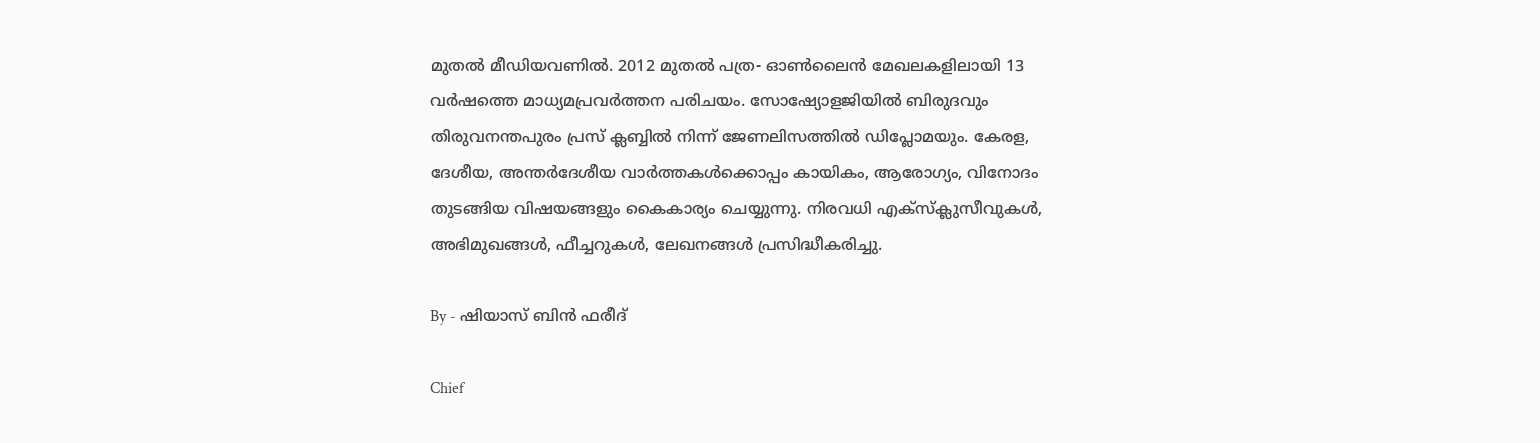മുതല്‍ മീഡിയവണില്‍. 2012 മുതല്‍ പത്ര- ഓണ്‍ലൈന്‍ മേഖലകളിലായി 13 വര്‍ഷത്തെ മാധ്യമപ്രവര്‍ത്തന പരിചയം. സോഷ്യോളജിയില്‍ ബിരുദവും തിരുവനന്തപുരം പ്രസ് ക്ലബ്ബില്‍ നിന്ന് ജേണലിസത്തില്‍ ഡിപ്ലോമയും. കേരള, ദേശീയ, അന്തര്‍ദേശീയ വാര്‍ത്തകള്‍ക്കൊപ്പം കായികം, ആരോഗ്യം, വിനോദം തുടങ്ങിയ വിഷയങ്ങളും കൈകാര്യം ചെയ്യുന്നു. നിരവധി എക്സ്ക്ലുസീവുകള്‍, അഭിമുഖങ്ങള്‍, ഫീച്ചറുകള്‍, ലേഖനങ്ങള്‍ പ്രസിദ്ധീകരിച്ചു.

By - ഷിയാസ് ബിന്‍ ഫരീദ്

Chief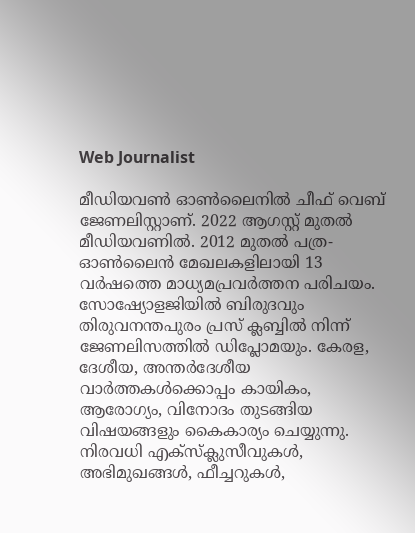Web Journalist

മീഡിയവണ്‍ ഓണ്‍ലൈനില്‍ ചീഫ് വെബ് ജേണലിസ്റ്റാണ്. 2022 ആഗസ്റ്റ് മുതല്‍ മീഡിയവണില്‍. 2012 മുതല്‍ പത്ര- ഓണ്‍ലൈന്‍ മേഖലകളിലായി 13 വര്‍ഷത്തെ മാധ്യമപ്രവര്‍ത്തന പരിചയം. സോഷ്യോളജിയില്‍ ബിരുദവും തിരുവനന്തപുരം പ്രസ് ക്ലബ്ബില്‍ നിന്ന് ജേണലിസത്തില്‍ ഡിപ്ലോമയും. കേരള, ദേശീയ, അന്തര്‍ദേശീയ വാര്‍ത്തകള്‍ക്കൊപ്പം കായികം, ആരോഗ്യം, വിനോദം തുടങ്ങിയ വിഷയങ്ങളും കൈകാര്യം ചെയ്യുന്നു. നിരവധി എക്സ്ക്ലുസീവുകള്‍, അഭിമുഖങ്ങള്‍, ഫീച്ചറുകള്‍,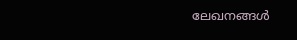ലേഖനങ്ങള്‍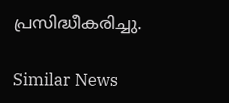പ്രസിദ്ധീകരിച്ചു.

Similar News